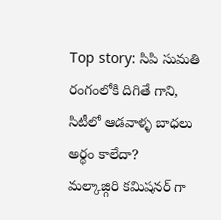Top story: సిపి సుమతి రంగంలోకి దిగితే గాని, సిటీలో ఆడవాళ్ళ బాధలు అర్థం కాలేదా?
మల్కాజ్గిరి కమిషనర్ గా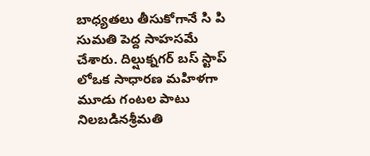బాధ్యతలు తీసుకోగానే సి పి సుమతి పెద్ద సాహసమే చేశారు. దిల్షుక్నగర్ బస్ స్టాప్ లోఒక సాధారణ మహిళగా మూడు గంటల పాటు నిలబడినశ్రీమతి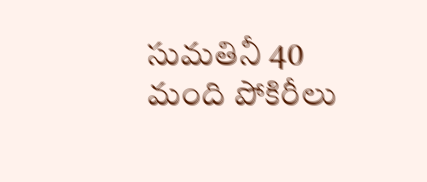సుమతినీ 40 మంది పోకిరీలు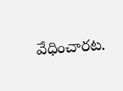వేధించారట.